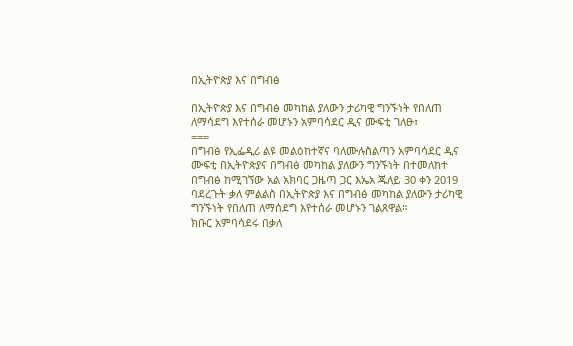በኢትዮጵያ እና በግብፅ

በኢትዮጵያ እና በግብፅ መካከል ያለውን ታሪካዊ ግንኙነት የበለጠ ለማሳደግ እየተሰራ መሆኑን አምባሳደር ዲና ሙፍቲ ገለፁ፣
===
በግብፅ የኢፌዲሪ ልዩ መልዕከተኛና ባለሙሉስልጣን አምባሳደር ዲና ሙፍቲ በኢትዮጵያና በግብፅ መካከል ያለውን ግንኙነት በተመለከተ በግብፅ ከሚገኘው አል አክባር ጋዜጣ ጋር እኤአ ጁለይ 30 ቀን 2019 ባደረጉት ቃለ ምልልስ በኢትዮጵያ እና በግብፅ መካከል ያለውን ታሪካዊ ግንኙነት የበለጠ ለማሰደግ እየተሰራ መሆኑን ገልጸዋል።
ክቡር አምባሳደሩ በቃለ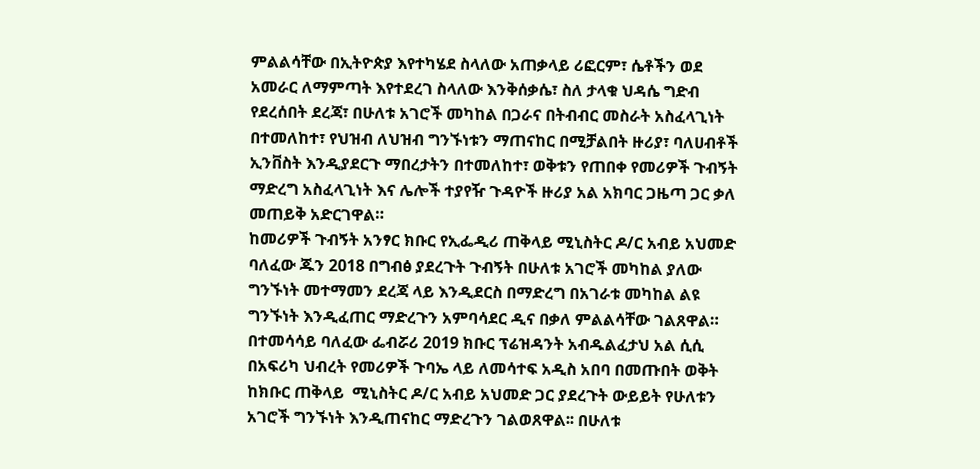ምልልሳቸው በኢትዮጵያ እየተካሄደ ስላለው አጠቃላይ ሪፎርም፣ ሴቶችን ወደ አመራር ለማምጣት እየተደረገ ስላለው እንቅሰቃሴ፣ ስለ ታላቁ ህዳሴ ግድብ የደረሰበት ደረጃ፣ በሁለቱ አገሮች መካከል በጋራና በትብብር መስራት አስፈላጊነት በተመለከተ፣ የህዝብ ለህዝብ ግንኙነቱን ማጠናከር በሚቻልበት ዙሪያ፣ ባለሀብቶች ኢንቨስት እንዲያደርጉ ማበረታትን በተመለከተ፣ ወቅቱን የጠበቀ የመሪዎች ጉብኝት ማድረግ አስፈላጊነት እና ሌሎች ተያየዥ ጉዳዮች ዙሪያ አል አክባር ጋዜጣ ጋር ቃለ መጠይቅ አድርገዋል።
ከመሪዎች ጉብኝት አንፃር ክቡር የኢፌዲሪ ጠቅላይ ሚኒስትር ዶ/ር አብይ አህመድ ባለፈው ጁን 2018 በግብፅ ያደረጉት ጉብኝት በሁለቱ አገሮች መካከል ያለው ግንኙነት መተማመን ደረጃ ላይ እንዲደርስ በማድረግ በአገራቱ መካከል ልዩ ግንኙነት እንዲፈጠር ማድረጉን አምባሳደር ዲና በቃለ ምልልሳቸው ገልጸዋል።  በተመሳሳይ ባለፈው ፌብሯሪ 2019 ክቡር ፕሬዝዳንት አብዱልፈታህ አል ሲሲ በአፍሪካ ህብረት የመሪዎች ጉባኤ ላይ ለመሳተፍ አዲስ አበባ በመጡበት ወቅት ከክቡር ጠቅላይ  ሚኒስትር ዶ/ር አብይ አህመድ ጋር ያደረጉት ውይይት የሁለቱን አገሮች ግንኙነት እንዲጠናከር ማድረጉን ገልወጸዋል፡፡ በሁለቱ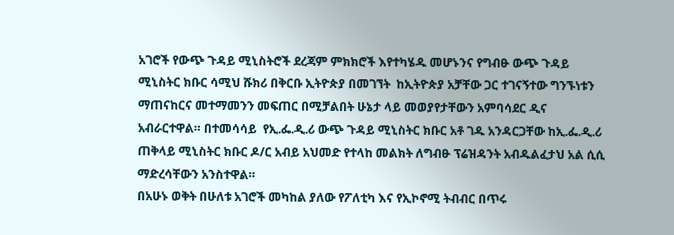አገሮች የውጭ ጉዳይ ሚኒስትሮች ደረጃም ምክክሮች እየተካሄዱ መሆኑንና የግብፁ ውጭ ጉዳይ ሚኒስትር ክቡር ሳሚህ ሹክሪ በቅርቡ ኢትዮጵያ በመገኘት  ከኢትዮጵያ አቻቸው ጋር ተገናኝተው ግንኙነቱን ማጠናከርና መተማመንን መፍጠር በሚቻልበት ሁኔታ ላይ መወያየታቸውን አምባሳደር ዲና አብራርተዋል። በተመሳሳይ  የኢ.ፌ.ዲ.ሪ ውጭ ጉዳይ ሚኒስትር ክቡር አቶ ገዱ አንዳርጋቸው ከኢ.ፌ.ዲ.ሪ ጠቅላይ ሚኒስትር ክቡር ዶ/ር አብይ አህመድ የተላከ መልክት ለግብፁ ፕሬዝዳንት አብዱልፈታህ አል ሲሲ ማድረሳቸውን አንስተዋል።
በአሁኑ ወቅት በሁለቱ አገሮች መካከል ያለው የፖለቲካ እና የኢኮኖሚ ትብብር በጥሩ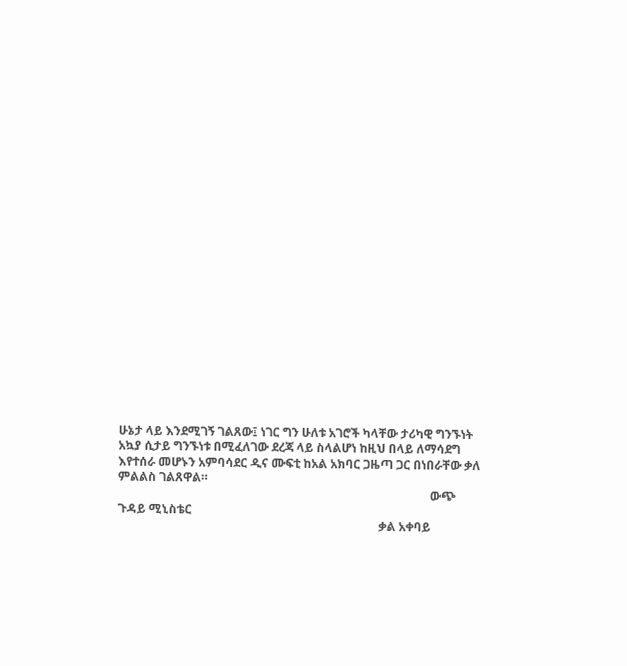ሁኔታ ላይ እንደሚገኝ ገልጸው፤ ነገር ግን ሁለቱ አገሮች ካላቸው ታሪካዊ ግንኙነት አኳያ ሲታይ ግንኙነቱ በሚፈለገው ደረጃ ላይ ስላልሆነ ከዚህ በላይ ለማሳደግ እየተሰራ መሆኑን አምባሳደር ዲና ሙፍቲ ከአል አክባር ጋዜጣ ጋር በነበራቸው ቃለ ምልልስ ገልጸዋል።
                                                                                                        ውጭ ጉዳይ ሚኒስቴር
                                                                                       ቃል አቀባይ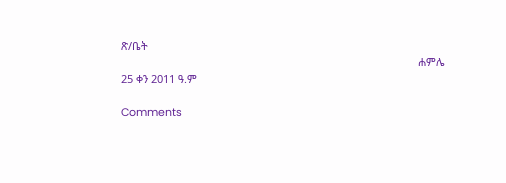ጽ/ቤት
                                                                                                   ሐምሌ 25 ቀን 2011 ዓ.ም

Comments